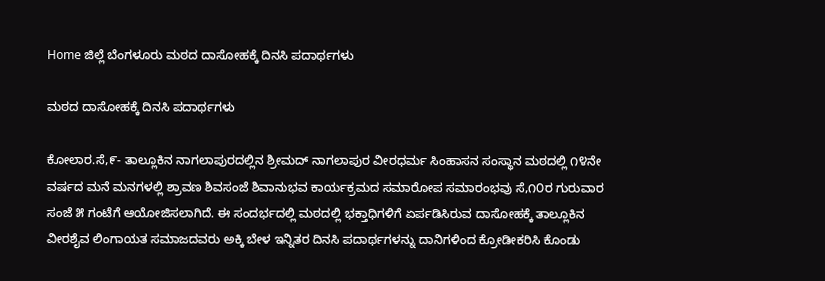Home ಜಿಲ್ಲೆ ಬೆಂಗಳೂರು ಮಠದ ದಾಸೋಹಕ್ಕೆ ದಿನಸಿ ಪದಾರ್ಥಗಳು

ಮಠದ ದಾಸೋಹಕ್ಕೆ ದಿನಸಿ ಪದಾರ್ಥಗಳು

ಕೋಲಾರ.ಸೆ,೯- ತಾಲ್ಲೂಕಿನ ನಾಗಲಾಪುರದಲ್ಲಿನ ಶ್ರೀಮದ್ ನಾಗಲಾಪುರ ವೀರಧರ್ಮ ಸಿಂಹಾಸನ ಸಂಸ್ಥಾನ ಮಠದಲ್ಲಿ ೧೪ನೇ ವರ್ಷದ ಮನೆ ಮನಗಳಲ್ಲಿ ಶ್ರಾವಣ ಶಿವಸಂಜೆ ಶಿವಾನುಭವ ಕಾರ್ಯಕ್ರಮದ ಸಮಾರೋಪ ಸಮಾರಂಭವು ಸೆ,೧೦ರ ಗುರುವಾರ ಸಂಜೆ ೫ ಗಂಟೆಗೆ ಆಯೋಜಿಸಲಾಗಿದೆ. ಈ ಸಂದರ್ಭದಲ್ಲಿ ಮಠದಲ್ಲಿ ಭಕ್ತಾಧಿಗಳಿಗೆ ಏರ್ಪಡಿಸಿರುವ ದಾಸೋಹಕ್ಕೆ ತಾಲ್ಲೂಕಿನ ವೀರಶೈವ ಲಿಂಗಾಯತ ಸಮಾಜದವರು ಅಕ್ಕಿ ಬೇಳ ಇನ್ನಿತರ ದಿನಸಿ ಪದಾರ್ಥಗಳನ್ನು ದಾನಿಗಳಿಂದ ಕ್ರೋಡೀಕರಿಸಿ ಕೊಂಡು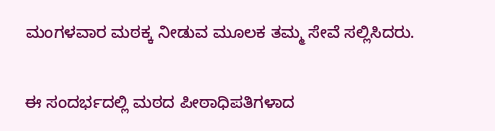ಮಂಗಳವಾರ ಮಠಕ್ಕ ನೀಡುವ ಮೂಲಕ ತಮ್ಮ ಸೇವೆ ಸಲ್ಲಿಸಿದರು.


ಈ ಸಂದರ್ಭದಲ್ಲಿ ಮಠದ ಪೀಠಾಧಿಪತಿಗಳಾದ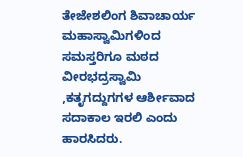ತೇಜೇಶಲಿಂಗ ಶಿವಾಚಾರ್ಯ ಮಹಾಸ್ವಾಮಿಗಳಿಂದ ಸಮಸ್ತರಿಗೂ ಮಠದ ವೀರಭದ್ರಸ್ವಾಮಿ ,ಕತೃಗದ್ದುಗಗಳ ಆರ್ಶೀವಾದ ಸದಾಕಾಲ ಇರಲಿ ಎಂದು ಹಾರಸಿದರು.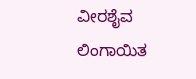ವೀರಶೈವ ಲಿಂಗಾಯಿತ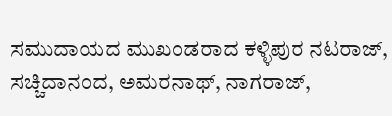ಸಮುದಾಯದ ಮುಖಂಡರಾದ ಕಳ್ಳಿಪುರ ನಟರಾಜ್, ಸಚ್ಚಿದಾನಂದ, ಅಮರನಾಥ್, ನಾಗರಾಜ್,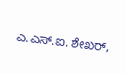ಎ.ಎಸ್.ಐ. ಶೇಖರ್,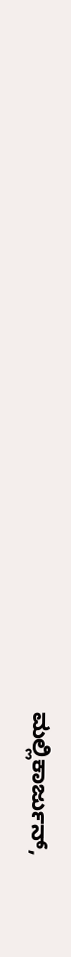ಮಲ್ಲಿಕಾರ್ಜುನ್,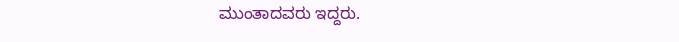ಮುಂತಾದವರು ಇದ್ದರು.